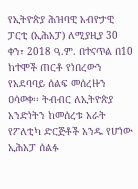የኢትዮጵያ ሕዝባዊ አብዮታዊ ፓርቲ (ኢሕአፓ) ለሚያዚያ 30 ቀን፣ 2018 ዓ.ም. በተናጥል በ10 ከተሞች ጠርቶ የነበረውን የአደባባይ ሰልፍ መሰረዙን ዐሳወቀ፡፡ ትብብር ለኢትዮጵያ አንድነትን ከመሰረቱ አራት የፖለቲካ ድርጅቶች አንዱ የሆነው ኢሕአፓ ሰልፉ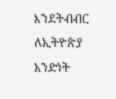እንደትብብር ለኢትዮጵያ አንድነት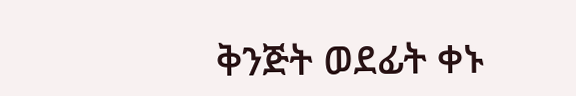ቅንጅት ወደፊት ቀኑ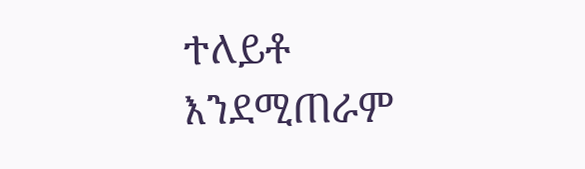ተለይቶ እንደሚጠራም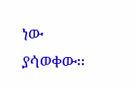ነው ያሳወቀው፡፡